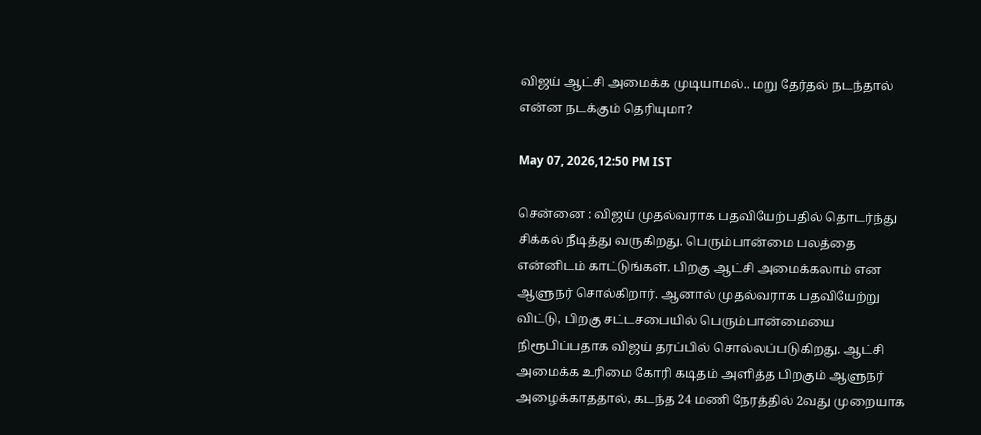விஜய் ஆட்சி அமைக்க முடியாமல்.. மறு தேர்தல் நடந்தால் என்ன நடக்கும் தெரியுமா?

May 07, 2026,12:50 PM IST

சென்னை : விஜய் முதல்வராக பதவியேற்பதில் தொடர்ந்து சிக்கல் நீடித்து வருகிறது. பெரும்பான்மை பலத்தை என்னிடம் காட்டுங்கள். பிறகு ஆட்சி அமைக்கலாம் என ஆளுநர் சொல்கிறார். ஆனால் முதல்வராக பதவியேற்று விட்டு, பிறகு சட்டசபையில் பெரும்பான்மையை நிரூபிப்பதாக விஜய் தரப்பில் சொல்லப்படுகிறது. ஆட்சி அமைக்க உரிமை கோரி கடிதம் அளித்த பிறகும் ஆளுநர் அழைக்காததால், கடந்த 24 மணி நேரத்தில் 2வது முறையாக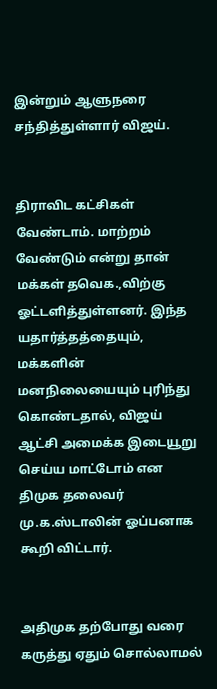இன்றும் ஆளுநரை சந்தித்துள்ளார் விஜய்.


திராவிட கட்சிகள் வேண்டாம். மாற்றம் வேண்டும் என்று தான் மக்கள் தவெக.,விற்கு ஓட்டளித்துள்ளனர். இந்த யதார்த்தத்தையும், மக்களின் மனநிலையையும் புரிந்து கொண்டதால், விஜய் ஆட்சி அமைக்க இடையூறு செய்ய மாட்டோம் என திமுக தலைவர் மு.க.ஸ்டாலின் ஓப்பனாக கூறி விட்டார்.


அதிமுக தற்போது வரை கருத்து ஏதும் சொல்லாமல்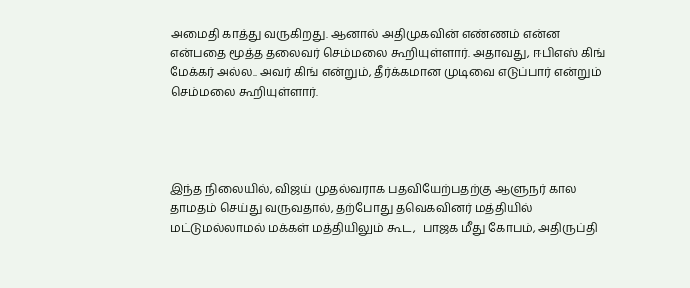அமைதி காத்து வருகிறது. ஆனால் அதிமுகவின் எண்ணம் என்ன என்பதை மூத்த தலைவர் செம்மலை கூறியுள்ளார். அதாவது, ஈபிஎஸ் கிங் மேக்கர் அல்ல.. அவர் கிங் என்றும், தீர்க்கமான முடிவை எடுப்பார் என்றும் செம்மலை கூறியுள்ளார்.




இந்த நிலையில், விஜய் முதல்வராக பதவியேற்பதற்கு ஆளுநர் கால தாமதம் செய்து வருவதால், தற்போது தவெகவினர் மத்தியில் மட்டுமல்லாமல் மக்கள் மத்தியிலும் கூட,  பாஜக மீது கோபம், அதிருப்தி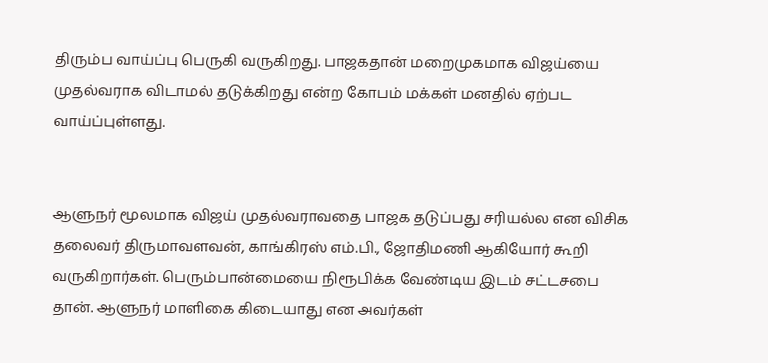திரும்ப வாய்ப்பு பெருகி வருகிறது. பாஜகதான் மறைமுகமாக விஜய்யை முதல்வராக விடாமல் தடுக்கிறது என்ற கோபம் மக்கள் மனதில் ஏற்பட வாய்ப்புள்ளது.


ஆளுநர் மூலமாக விஜய் முதல்வராவதை பாஜக தடுப்பது சரியல்ல என விசிக தலைவர் திருமாவளவன், காங்கிரஸ் எம்.பி., ஜோதிமணி ஆகியோர் கூறி வருகிறார்கள். பெரும்பான்மையை நிரூபிக்க வேண்டிய இடம் சட்டசபை தான். ஆளுநர் மாளிகை கிடையாது என அவர்கள்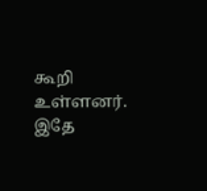கூறி உள்ளனர். இதே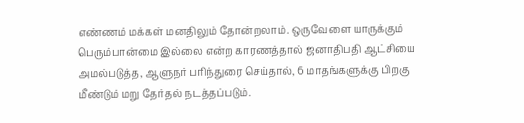எண்ணம் மக்கள் மனதிலும் தோன்றலாம். ஒருவேளை யாருக்கும் பெரும்பான்மை இல்லை என்ற காரணத்தால் ஜனாதிபதி ஆட்சியை அமல்படுத்த, ஆளுநர் பரிந்துரை செய்தால், 6 மாதங்களுக்கு பிறகு மீண்டும் மறு தேர்தல் நடத்தப்படும்.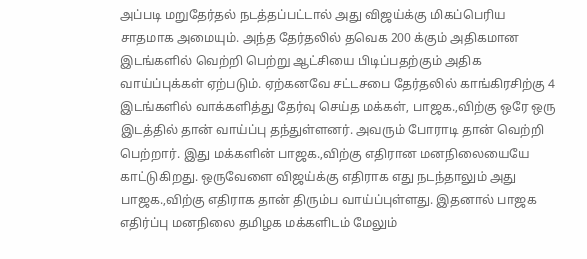அப்படி மறுதேர்தல் நடத்தப்பட்டால் அது விஜய்க்கு மிகப்பெரிய சாதமாக அமையும். அந்த தேர்தலில் தவெக 200 க்கும் அதிகமான இடங்களில் வெற்றி பெற்று ஆட்சியை பிடிப்பதற்கும் அதிக வாய்ப்புக்கள் ஏற்படும். ஏற்கனவே சட்டசபை தேர்தலில் காங்கிரசிற்கு 4 இடங்களில் வாக்களித்து தேர்வு செய்த மக்கள், பாஜக.,விற்கு ஒரே ஒரு இடத்தில் தான் வாய்ப்பு தந்துள்ளனர். அவரும் போராடி தான் வெற்றி பெற்றார். இது மக்களின் பாஜக.,விற்கு எதிரான மனநிலையையே காட்டுகிறது. ஒருவேளை விஜய்க்கு எதிராக எது நடந்தாலும் அது பாஜக.,விற்கு எதிராக தான் திரும்ப வாய்ப்புள்ளது. இதனால் பாஜக எதிர்ப்பு மனநிலை தமிழக மக்களிடம் மேலும்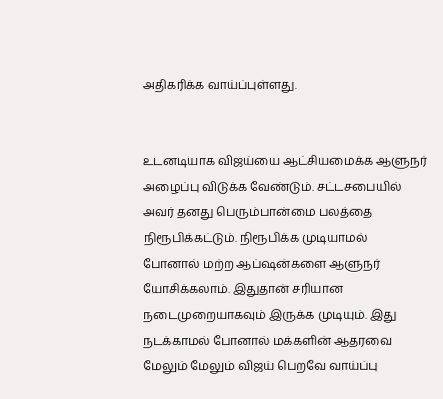அதிகரிக்க வாய்ப்புள்ளது.


உடனடியாக விஜய்யை ஆட்சியமைக்க ஆளுநர் அழைப்பு விடுக்க வேண்டும். சட்டசபையில் அவர் தனது பெரும்பான்மை பலத்தை நிரூபிக்கட்டும். நிரூபிக்க முடியாமல் போனால் மற்ற ஆப்ஷன்களை ஆளுநர் யோசிக்கலாம். இதுதான் சரியான நடைமுறையாகவும் இருக்க முடியும். இது நடக்காமல் போனால் மக்களின் ஆதரவை மேலும் மேலும் விஜய் பெறவே வாய்ப்பு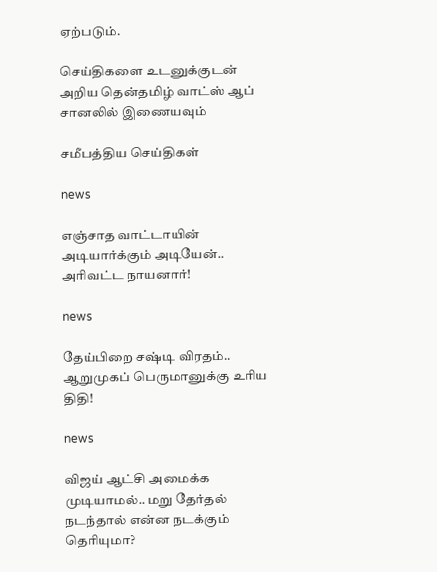ஏற்படும்.

செய்திகளை உடனுக்குடன் அறிய தென்தமிழ் வாட்ஸ் ஆப் சானலில் இணையவும்

சமீபத்திய செய்திகள்

news

எஞ்சாத வாட்டாயின் அடியார்க்கும் அடியேன்.. அரிவட்ட நாயனார்!

news

தேய்பிறை சஷ்டி விரதம்.. ஆறுமுகப் பெருமானுக்கு உரிய திதி!

news

விஜய் ஆட்சி அமைக்க முடியாமல்.. மறு தேர்தல் நடந்தால் என்ன நடக்கும் தெரியுமா?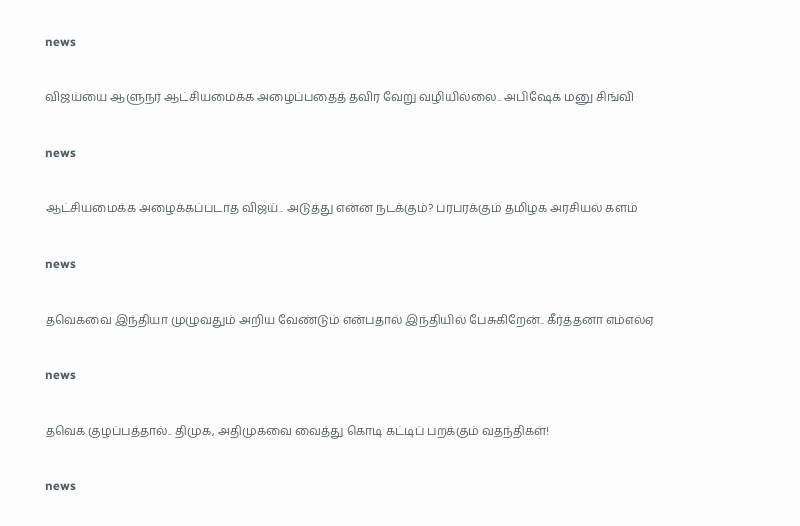news

விஜய்யை ஆளுநர் ஆட்சியமைக்க அழைப்பதைத் தவிர வேறு வழியில்லை.. அபிஷேக் மனு சிங்வி

news

ஆட்சியமைக்க அழைக்கப்படாத விஜய்.. அடுத்து என்ன நடக்கும்? பரபரக்கும் தமிழக அரசியல் களம்

news

தவெகவை இந்தியா முழுவதும் அறிய வேண்டும் என்பதால் இந்தியில் பேசுகிறேன்.. கீர்த்தனா எம்எல்ஏ

news

தவெக குழப்பத்தால்.. திமுக, அதிமுகவை வைத்து கொடி கட்டிப் பறக்கும் வதந்திகள்!

news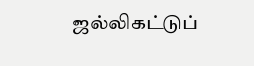ஜல்லிகட்டுப்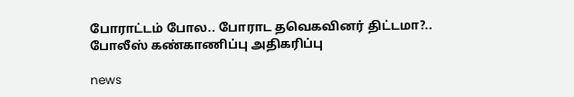போராட்டம் போல.. போராட தவெகவினர் திட்டமா?.. போலீஸ் கண்காணிப்பு அதிகரிப்பு

news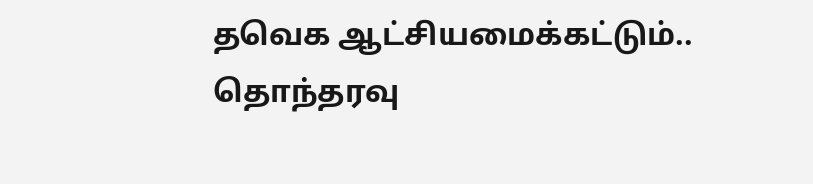தவெக ஆட்சியமைக்கட்டும்.. தொந்தரவு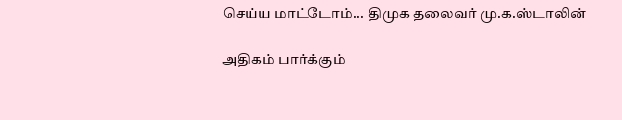செய்ய மாட்டோம்... திமுக தலைவர் மு.க.ஸ்டாலின்

அதிகம் பார்க்கும்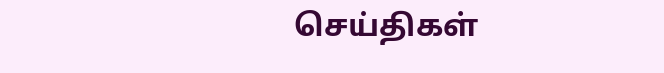செய்திகள்